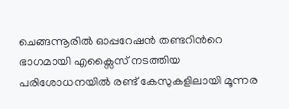ചെങ്ങന്നൂരില്‍ ഓപ്പറേഷന്‍ തണ്ടറിന്‍റെ ഭാഗമായി എക്സൈസ് നടത്തിയ പരിശോധനയില്‍ രണ്ട് കേസുകളിലായി മൂന്നര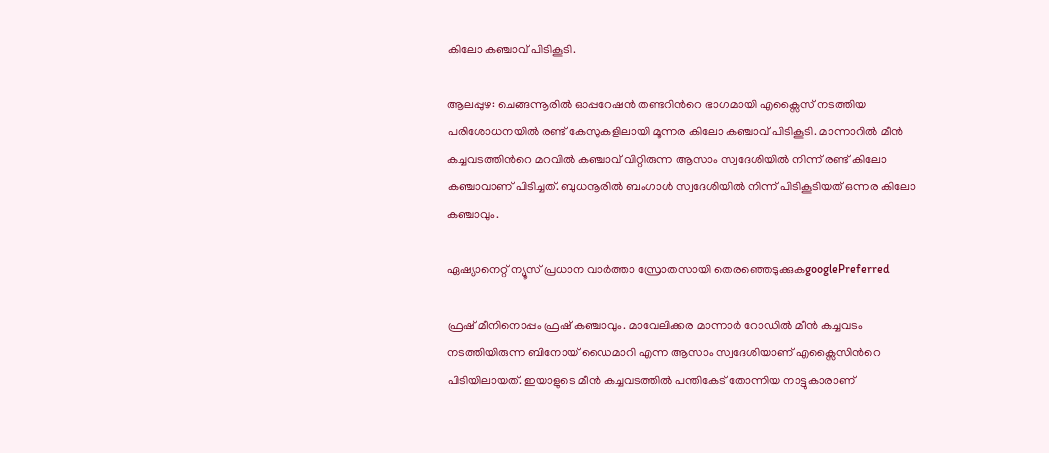കിലോ കഞ്ചാവ് പിടികൂടി.

ആലപ്പുഴ: ചെങ്ങന്നൂരില്‍ ഓപ്പറേഷന്‍ തണ്ടറിന്‍റെ ഭാഗമായി എക്സൈസ് നടത്തിയ പരിശോധനയില്‍ രണ്ട് കേസുകളിലായി മൂന്നര കിലോ കഞ്ചാവ് പിടികൂടി. മാന്നാറില്‍ മീന്‍ കച്ചവടത്തിന്‍റെ മറവില്‍ കഞ്ചാവ് വിറ്റിരുന്ന ആസാം സ്വദേശിയില്‍ നിന്ന് രണ്ട് കിലോ കഞ്ചാവാണ് പിടിച്ചത്. ബുധനൂരില്‍ ബംഗാള്‍ സ്വദേശിയില്‍ നിന്ന് പിടികൂടിയത് ഒന്നര കിലോ കഞ്ചാവും.

ഏഷ്യാനെറ്റ് ന്യൂസ് പ്രധാന വാർത്താ സ്രോതസായി തെരഞ്ഞെടുക്കുകgooglePreferred

ഫ്രഷ് മീനിനൊപ്പം ഫ്രഷ് കഞ്ചാവും. മാവേലിക്കര മാന്നാര്‍ റോഡില്‍ മീന്‍ കച്ചവടം നടത്തിയിരുന്ന ബിനോയ് ഡൈമാറി എന്ന ആസാം സ്വദേശിയാണ് എക്സൈസിന്‍റെ പിടിയിലായത്. ഇയാളുടെ മീന്‍ കച്ചവടത്തില്‍ പന്തികേട് തോന്നിയ നാട്ടുകാരാണ്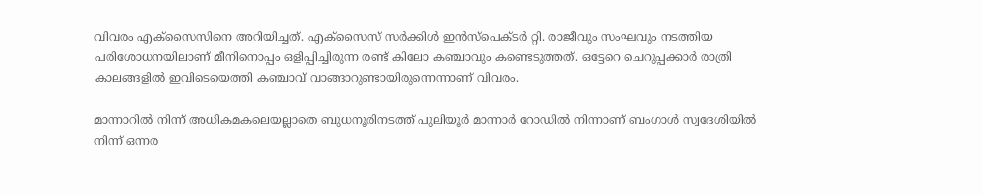വിവരം എക്സൈസിനെ അറിയിച്ചത്. എക്സൈസ് സര്‍ക്കിള്‍ ഇന്‍സ്പെക്ടര്‍ റ്റി. രാജീവും സംഘവും നടത്തിയ പരിശോധനയിലാണ് മീനിനൊപ്പം ഒളിപ്പിച്ചിരുന്ന രണ്ട് കിലോ കഞ്ചാവും കണ്ടെടുത്തത്. ഒട്ടേറെ ചെറുപ്പക്കാര്‍ രാത്രി കാലങ്ങളില്‍ ഇവിടെയെത്തി കഞ്ചാവ് വാങ്ങാറുണ്ടായിരുന്നെന്നാണ് വിവരം.

മാന്നാറില്‍ നിന്ന് അധികമകലെയല്ലാതെ ബുധനൂരിനടത്ത് പുലിയൂര്‍ മാന്നാര്‍ റോഡില്‍ നിന്നാണ് ബംഗാള്‍ സ്വദേശിയില്‍ നിന്ന് ഒന്നര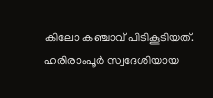കിലോ കഞ്ചാവ് പിടികൂടിയത്. ഹരിരാംപൂര്‍ സ്വദേശിയായ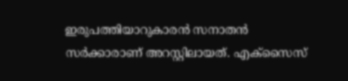ഇരുപത്തിയാറുകാരന്‍ സനാതന്‍ സര്‍ക്കാരാണ് അറസ്റ്റിലായത്. എക്സൈസ്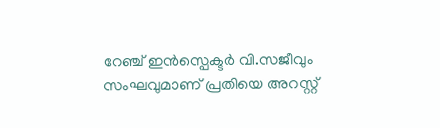റേഞ്ച് ഇന്‍സ്പെക്ടര്‍ വി.സജീവും സംഘവുമാണ് പ്രതിയെ അറസ്റ്റ്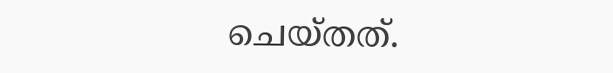ചെയ്തത്.